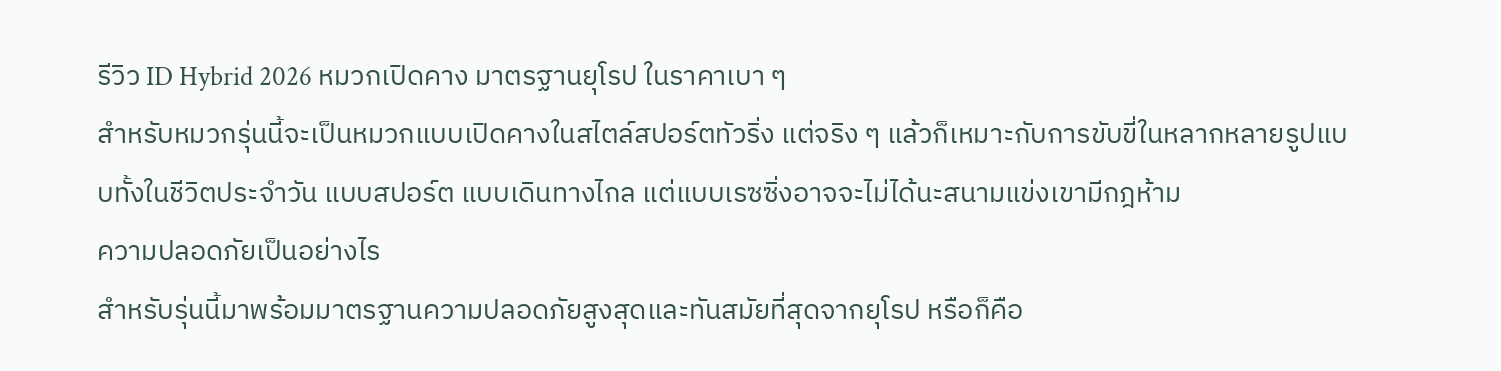รีวิว ID Hybrid 2026 หมวกเปิดคาง มาตรฐานยุโรป ในราคาเบา ๆ
สำหรับหมวกรุ่นนี้จะเป็นหมวกแบบเปิดคางในสไตล์สปอร์ตทัวริ่ง แต่จริง ๆ แล้วก็เหมาะกับการขับขี่ในหลากหลายรูปแบบทั้งในชีวิตประจำวัน แบบสปอร์ต แบบเดินทางไกล แต่แบบเรซซิ่งอาจจะไม่ได้นะสนามแข่งเขามีกฎห้าม
ความปลอดภัยเป็นอย่างไร
สำหรับรุ่นนี้มาพร้อมมาตรฐานความปลอดภัยสูงสุดและทันสมัยที่สุดจากยุโรป หรือก็คือ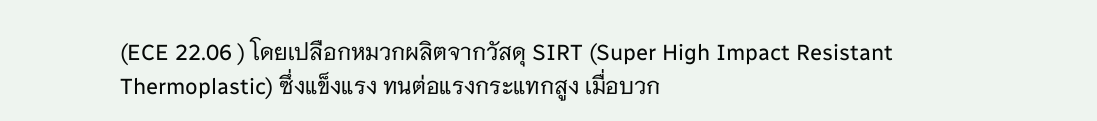(ECE 22.06 ) โดยเปลือกหมวกผลิตจากวัสดุ SIRT (Super High Impact Resistant Thermoplastic) ซึ่งแข็งแรง ทนต่อแรงกระแทกสูง เมื่อบวก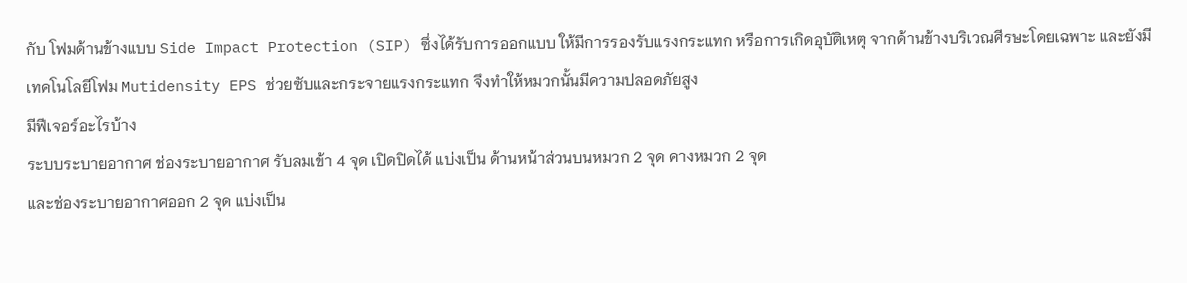กับ โฟมด้านข้างแบบ Side Impact Protection (SIP) ซึ่งได้รับการออกแบบ ให้มีการรองรับแรงกระแทก หรือการเกิดอุบัติเหตุ จากด้านข้างบริเวณศีรษะโดยเฉพาะ และยังมีเทคโนโลยีโฟม Mutidensity EPS ช่วยซับและกระจายแรงกระแทก จึงทำให้หมวกนั้นมีความปลอดภัยสูง
มีฟีเจอร์อะไรบ้าง
ระบบระบายอากาศ ช่องระบายอากาศ รับลมเข้า 4 จุด เปิดปิดได้ แบ่งเป็น ด้านหน้าส่วนบนหมวก 2 จุด คางหมวก 2 จุด
และช่องระบายอากาศออก 2 จุด แบ่งเป็น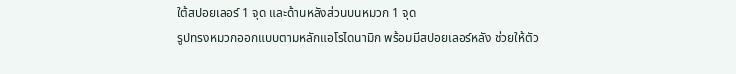ใต้สปอยเลอร์ 1 จุด และด้านหลังส่วนบนหมวก 1 จุด
รูปทรงหมวกออกแบบตามหลักแอโรไดนามิก พร้อมมีสปอยเลอร์หลัง ช่วยให้ตัว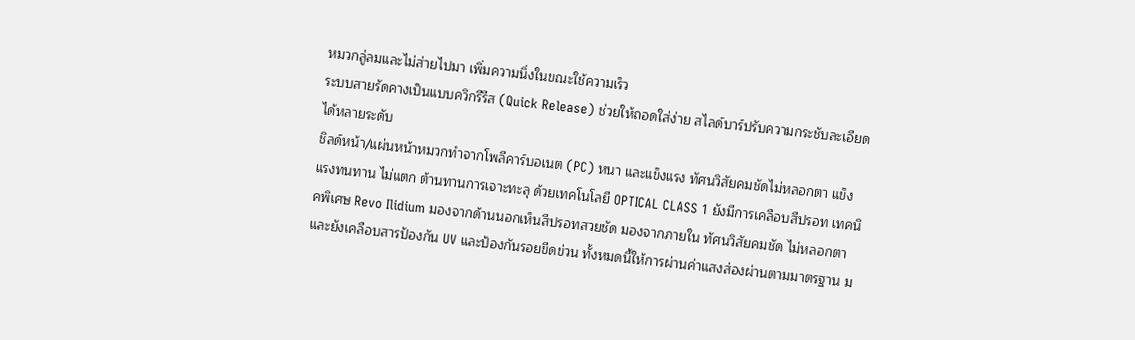หมวกลู่ลมและไม่ส่ายไปมา เพิ่มความนิ่งในขณะใช้ความเร็ว
ระบบสายรัดคางเป็นแบบควิกรีรีส (Quick Release) ช่วยให้ถอดใส่ง่าย สไลด์บาร์ปรับความกระชับละเอียดได้หลายระดับ
ชิลด์หน้า/แผ่นหน้าหมวกทำจากโพลีคาร์บอเนต (PC) หนา และแข็งแรง ทัศนวิสัยคมชัดไม่หลอกตา แข็งแรงทนทาน ไม่แตก ต้านทานการเจาะทะลุ ด้วยเทคโนโลยี OPTICAL CLASS 1 ยังมีการเคลือบสีปรอท เทคนิคพิเศษ Revo Ilidium มองจากด้านนอกเห็นสีปรอทสวยชัด มองจากภายใน ทัศนวิสัยคมชัด ไม่หลอกตา และยังเคลือบสารป้องกัน UV และป้องกันรอยขีดข่วน ทั้งหมดนี้ให้การผ่านค่าแสงส่องผ่านตามมาตรฐาน ม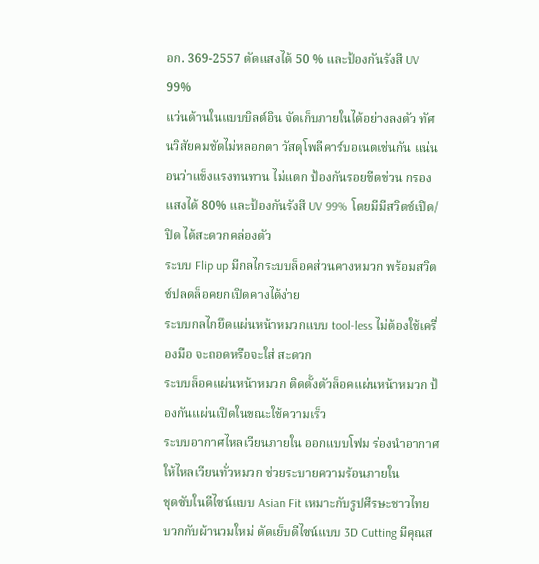อก. 369-2557 ตัดแสงได้ 50 % และป้องกันรังสี UV 99%
แว่นด้านในแบบบิลต์อิน จัดเก็บภายในได้อย่างลงตัว ทัศนวิสัยคมชัดไม่หลอกตา วัสดุโพลีคาร์บอเนตเช่นกัน แน่นอนว่าแข็งแรงทนทาน ไม่แตก ป้องกันรอยขีดข่วน กรองแสงได้ 80% และป้องกันรังสี UV 99% โดยมีมีสวิตช์เปิด/ปิด ได้สะดวกคล่องตัว
ระบบ Flip up มีกลไกระบบล็อคส่วนคางหมวก พร้อมสวิตช์ปลดล็อคยกเปิดคางได้ง่าย
ระบบกลไกยึดแผ่นหน้าหมวกแบบ tool-less ไม่ต้องใช้เครื่องมือ จะถอดหรือจะใส่ สะดวก
ระบบล็อคแผ่นหน้าหมวก ติดตั้งตัวล็อคแผ่นหน้าหมวก ป้องกันแผ่นเปิดในขณะใช้ความเร็ว
ระบบอากาศไหลเวียนภายใน ออกแบบโฟม ร่องนำอากาศ ให้ไหลเวียนทั่วหมวก ช่วยระบายความร้อนภายใน
ชุดซับในดีไซน์แบบ Asian Fit เหมาะกับรูปศีรษะชาวไทย บวกกับผ้านวมใหม่ ตัดเย็บดีไซน์แบบ 3D Cutting มีคุณส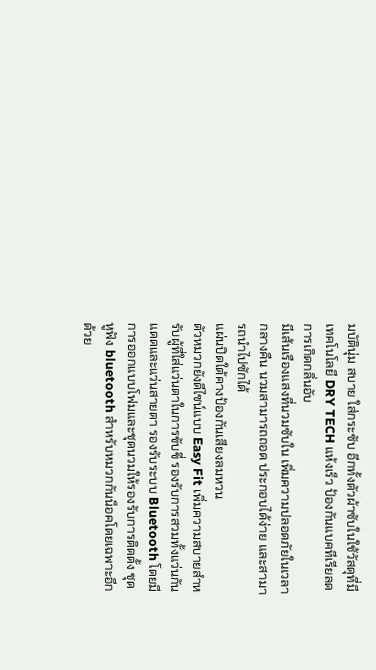มบัตินุ่ม สบาย ใส่กระซับ อีกทั้งตัวผ้าซับในใช้วัสดุที่มีเทคโนโลยี DRY TECH แห้งเร็ว ป้องกันแบคทีเรียลดการเกิดกลิ่นอับ
มีเส้นเรืองแสงที่นวมซับใน เพิ่มความปลอดภัยในเวลากลางคืน นวมสามารถถอด ประกอบได้ง่าย และสามารถนำไปซักได้
แผ่นปิดใต้คางป้องกันเสียงลมหวน
ตัวหมวกยังดีไซน์แบบ Easy Fit เพิ่มความสบายสำหรับผู้ที่ใส่แว่นตาในการขับขี่ รองรับการสวมทั้งแว่นกันแดดและแว่นสายตา รองรับระบบ Bluetooth โดยมีการออกแบบโฟมและชุดนวมให้รองรับการติดตั้ง ชุดหูฟัง bluetooth สำหรับหมวกกันน็อคโดยเฉพาะอีกด้วย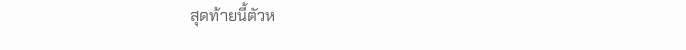สุดท้ายนี้ตัวห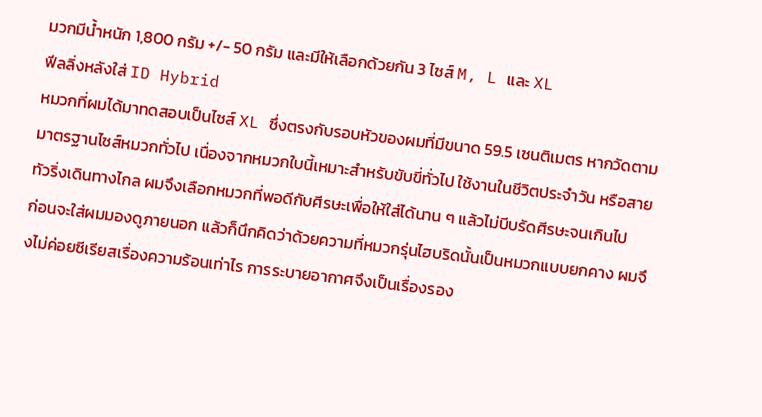มวกมีน้ำหนัก 1,800 กรัม +/- 50 กรัม และมีให้เลือกด้วยกัน 3 ไซส์ M, L และ XL
ฟีลลิ่งหลังใส่ ID Hybrid
หมวกที่ผมได้มาทดสอบเป็นไซส์ XL ซึ่งตรงกับรอบหัวของผมที่มีขนาด 59.5 เซนติเมตร หากวัดตามมาตรฐานไซส์หมวกทั่วไป เนื่องจากหมวกใบนี้เหมาะสำหรับขับขี่ทั่วไป ใช้งานในชีวิตประจำวัน หรือสายทัวริ่งเดินทางไกล ผมจึงเลือกหมวกที่พอดีกับศีรษะเพื่อให้ใส่ได้นาน ๆ แล้วไม่บีบรัดศีรษะจนเกินไป
ก่อนจะใส่ผมมองดูภายนอก แล้วก็นึกคิดว่าด้วยความที่หมวกรุ่นไฮบริดนั้นเป็นหมวกแบบยกคาง ผมจึงไม่ค่อยซีเรียสเรื่องความร้อนเท่าไร การระบายอากาศจึงเป็นเรื่องรอง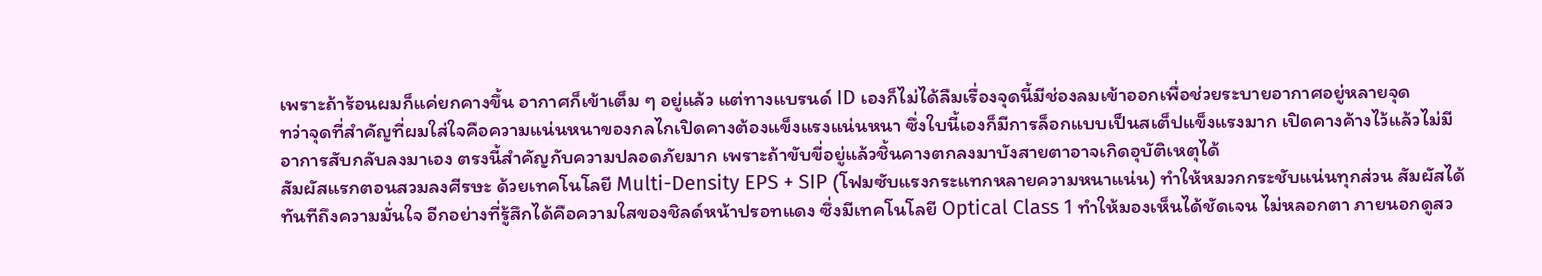เพราะถ้าร้อนผมก็แค่ยกคางขึ้น อากาศก็เข้าเต็ม ๆ อยู่แล้ว แต่ทางแบรนด์ ID เองก็ไม่ได้ลืมเรื่องจุดนี้มีช่องลมเข้าออกเพื่อช่วยระบายอากาศอยู่หลายจุด
ทว่าจุดที่สำคัญที่ผมใส่ใจคือความแน่นหนาของกลไกเปิดคางต้องแข็งแรงแน่นหนา ซึ่งใบนี้เองก็มีการล็อกแบบเป็นสเต็ปแข็งแรงมาก เปิดคางค้างไว้แล้วไม่มีอาการสับกลับลงมาเอง ตรงนี้สำคัญกับความปลอดภัยมาก เพราะถ้าขับขี่อยู่แล้วชิ้นคางตกลงมาบังสายตาอาจเกิดอุบัติเหตุได้
สัมผัสแรกตอนสวมลงศีรษะ ด้วยเทคโนโลยี Multi-Density EPS + SIP (โฟมซับแรงกระแทกหลายความหนาแน่น) ทำให้หมวกกระชับแน่นทุกส่วน สัมผัสได้ทันทีถึงความมั่นใจ อีกอย่างที่รู้สึกได้คือความใสของชิลด์หน้าปรอทแดง ซึ่งมีเทคโนโลยี Optical Class 1 ทำให้มองเห็นได้ชัดเจน ไม่หลอกตา ภายนอกดูสว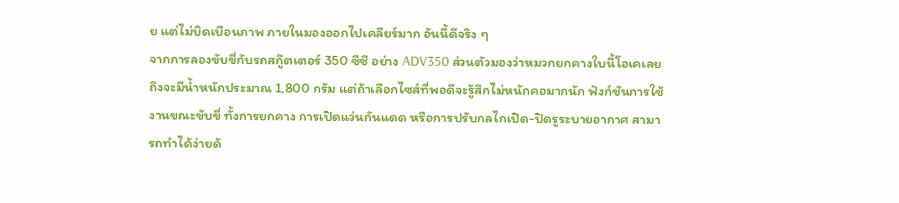ย แต่ไม่บิดเบือนภาพ ภายในมองออกไปเคลียร์มาก อันนี้ดีจริง ๆ
จากการลองขับขี่กับรถสกู๊ตเตอร์ 350 ซีซี อย่าง ADV350 ส่วนตัวมองว่าหมวกยกคางใบนี้โอเคเลย ถึงจะมีน้ำหนักประมาณ 1,800 กรัม แต่ถ้าเลือกไซส์ที่พอดีจะรู้สึกไม่หนักคอมากนัก ฟังก์ชันการใช้งานขณะขับขี่ ทั้งการยกคาง การเปิดแว่นกันแดด หรือการปรับกลไกเปิด-ปิดรูระบายอากาศ สามารถทำได้ง่ายด้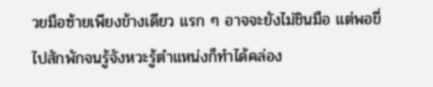วยมือซ้ายเพียงข้างเดียว แรก ๆ อาจจะยังไม่ชินมือ แต่พอขี่ไปสักพักจนรู้จังหวะรู้ตำแหน่งก็ทำได้คล่อง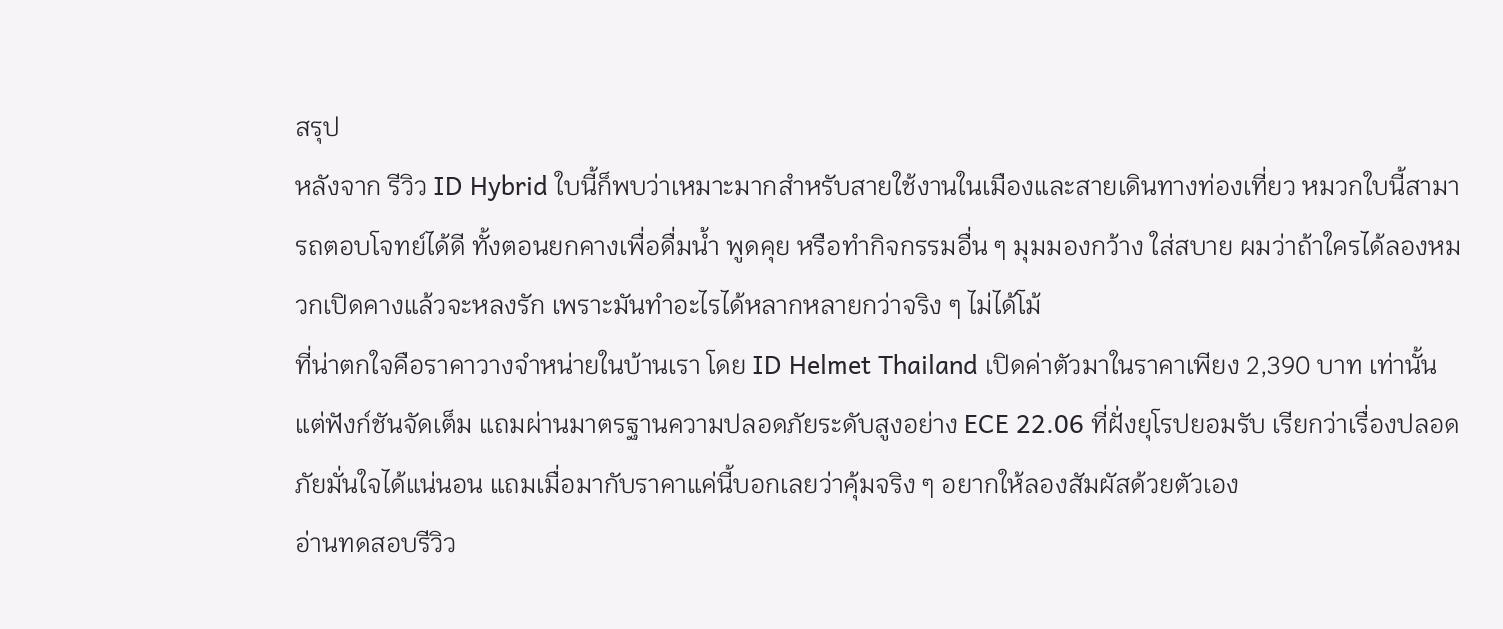สรุป
หลังจาก รีวิว ID Hybrid ใบนี้ก็พบว่าเหมาะมากสำหรับสายใช้งานในเมืองและสายเดินทางท่องเที่ยว หมวกใบนี้สามารถตอบโจทย์ได้ดี ทั้งตอนยกคางเพื่อดื่มน้ำ พูดคุย หรือทำกิจกรรมอื่น ๆ มุมมองกว้าง ใส่สบาย ผมว่าถ้าใครได้ลองหมวกเปิดคางแล้วจะหลงรัก เพราะมันทำอะไรได้หลากหลายกว่าจริง ๆ ไม่ได้โม้
ที่น่าตกใจคือราคาวางจำหน่ายในบ้านเรา โดย ID Helmet Thailand เปิดค่าตัวมาในราคาเพียง 2,390 บาท เท่านั้น แต่ฟังก์ชันจัดเต็ม แถมผ่านมาตรฐานความปลอดภัยระดับสูงอย่าง ECE 22.06 ที่ฝั่งยุโรปยอมรับ เรียกว่าเรื่องปลอดภัยมั่นใจได้แน่นอน แถมเมื่อมากับราคาแค่นี้บอกเลยว่าคุ้มจริง ๆ อยากให้ลองสัมผัสด้วยตัวเอง
อ่านทดสอบรีวิว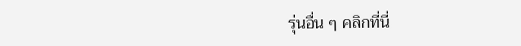รุ่นอื่น ๆ คลิกที่นี่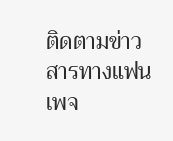ติดตามข่าวสารทางแฟนเพจ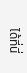ได้ที่นี่